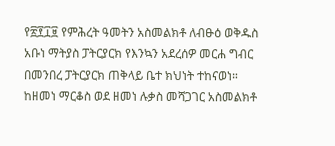የ፳፻፲፱ የምሕረት ዓመትን አስመልክቶ ለብፁዕ ወቅዱስ አቡነ ማትያስ ፓትርያርክ የእንኳን አደረሰዎ መርሐ ግብር በመንበረ ፓትርያርክ ጠቅላይ ቤተ ክህነት ተከናወነ።
ከዘመነ ማርቆስ ወደ ዘመነ ሉቃስ መሻጋገር አስመልክቶ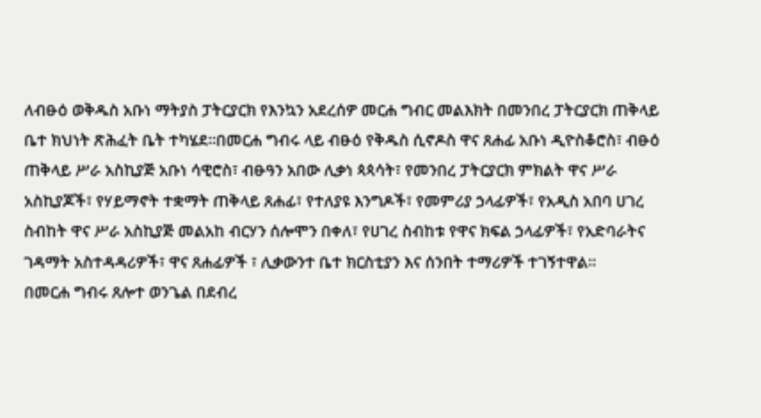ለብፁዕ ወቅዱስ አቡነ ማትያስ ፓትርያርክ የእንኳን አደረሰዎ መርሐ ግብር መልእክት በመንበረ ፓትርያርክ ጠቅላይ ቤተ ክህነት ጽሕፈት ቤት ተካሄደ።በመርሐ ግብሩ ላይ ብፁዕ የቅዱስ ሲኖዶስ ዋና ጸሐፊ አቡነ ዲዮስቆሮስ፣ ብፁዕ ጠቅላይ ሥራ አስኪያጅ አቡነ ሳዊሮስ፣ ብፁዓን አበው ሊቃነ ጳጳሳት፣ የመንበረ ፓትርያርክ ምክልት ዋና ሥራ አስኪያጆች፣ የሃይማኖት ተቋማት ጠቅላይ ጸሐፊ፣ የተለያዩ እንግዶች፣ የመምሪያ ኃላፊዎች፣ የአዲስ አበባ ሀገረ ስብከት ዋና ሥራ አስኪያጅ መልአከ ብርሃን ሰሎሞን በቀለ፣ የሀገረ ስብከቱ የዋና ክፍል ኃላፊዎች፣ የአድባራትና ገዳማት አስተዳዳሪዎች፣ ዋና ጸሐፊዎች ፣ ሊቃውንተ ቤተ ክርስቲያን እና ሰንበት ተማሪዎች ተገኝተዋል።
በመርሐ ግብሩ ጸሎተ ወንጌል በደብረ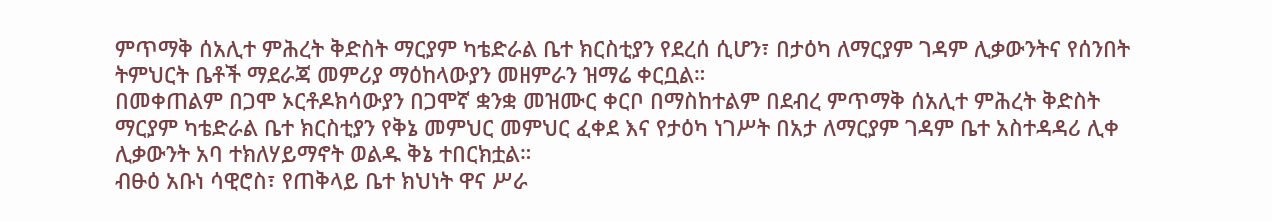ምጥማቅ ሰአሊተ ምሕረት ቅድስት ማርያም ካቴድራል ቤተ ክርስቲያን የደረሰ ሲሆን፣ በታዕካ ለማርያም ገዳም ሊቃውንትና የሰንበት ትምህርት ቤቶች ማደራጃ መምሪያ ማዕከላውያን መዘምራን ዝማሬ ቀርቧል።
በመቀጠልም በጋሞ ኦርቶዶክሳውያን በጋሞኛ ቋንቋ መዝሙር ቀርቦ በማስከተልም በደብረ ምጥማቅ ሰአሊተ ምሕረት ቅድስት ማርያም ካቴድራል ቤተ ክርስቲያን የቅኔ መምህር መምህር ፈቀደ እና የታዕካ ነገሥት በአታ ለማርያም ገዳም ቤተ አስተዳዳሪ ሊቀ ሊቃውንት አባ ተክለሃይማኖት ወልዱ ቅኔ ተበርክቷል።
ብፁዕ አቡነ ሳዊሮስ፣ የጠቅላይ ቤተ ክህነት ዋና ሥራ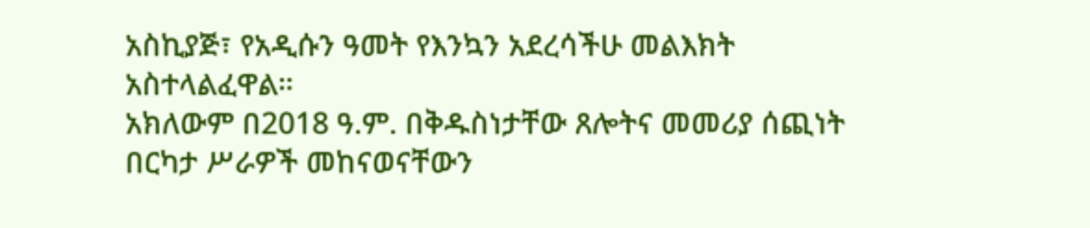አስኪያጅ፣ የአዲሱን ዓመት የእንኳን አደረሳችሁ መልእክት አስተላልፈዋል።
አክለውም በ2018 ዓ.ም. በቅዱስነታቸው ጸሎትና መመሪያ ሰጪነት በርካታ ሥራዎች መከናወናቸውን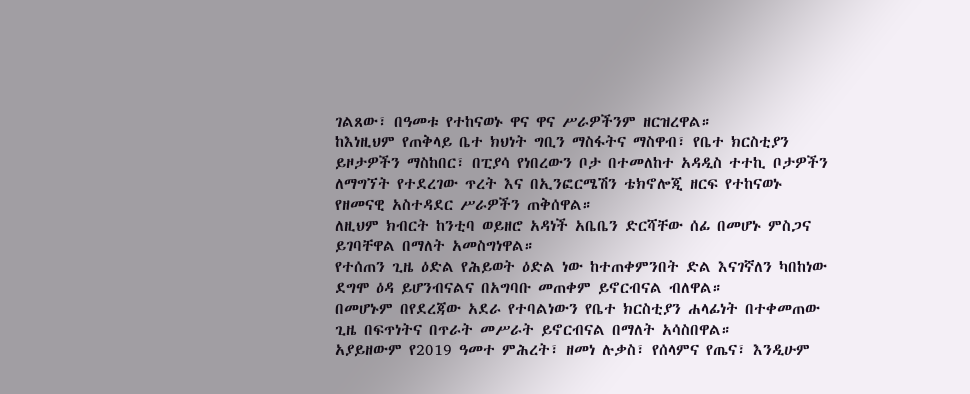ገልጸው፣ በዓመቱ የተከናወኑ ዋና ዋና ሥራዎችንም ዘርዝረዋል።
ከእነዚህም የጠቅላይ ቤተ ክህነት ግቢን ማስፋትና ማስዋብ፣ የቤተ ክርስቲያን ይዞታዎችን ማስከበር፣ በፒያሳ የነበረውን ቦታ በተመለከተ አዳዲስ ተተኪ ቦታዎችን ለማግኘት የተደረገው ጥረት እና በኢንፎርሜሽን ቴክኖሎጂ ዘርፍ የተከናወኑ የዘመናዊ አስተዳደር ሥራዎችን ጠቅሰዋል።
ለዚህም ክብርት ከንቲባ ወይዘሮ አዳነች አቤቤን ድርሻቸው ሰፊ በመሆኑ ምስጋና ይገባቸዋል በማለት አመስግነዋል።
የተሰጠን ጊዜ ዕድል የሕይወት ዕድል ነው ከተጠቀምንበት ድል እናገኛለን ካበከነው ደግሞ ዕዳ ይሆንብናልና በአግባቡ መጠቀም ይኖርብናል ብለዋል።
በመሆኑም በየደረጃው አደራ የተባልነውን የቤተ ክርስቲያን ሐላፊነት በተቀመጠው ጊዜ በፍጥነትና በጥራት መሥራት ይኖርብናል በማለት አሳስበዋል።
አያይዘውም የ2019 ዓመተ ምሕረት፣ ዘመነ ሉቃስ፣ የሰላምና የጤና፣ እንዲሁም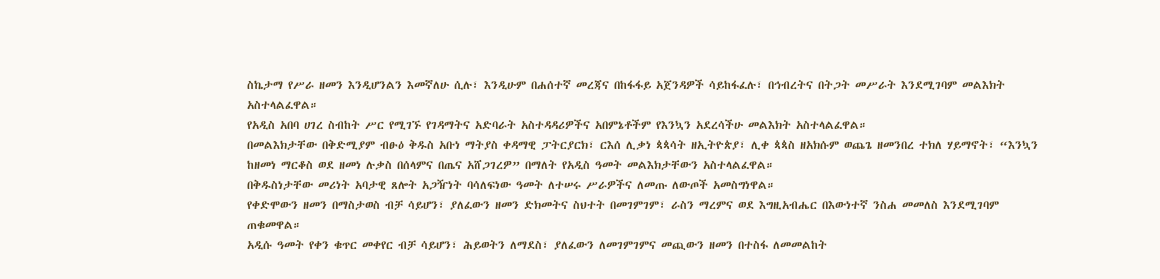ስኬታማ የሥራ ዘመን እንዲሆንልን እመኛለሁ ሲሉ፣ እንዲሁም በሐሰተኛ መረጃና በከፋፋይ አጀንዳዎች ሳይከፋፈሉ፣ በኅብረትና በትጋት መሥራት እንደሚገባም መልእክት አስተላልፈዋል።
የአዲስ አበባ ሀገረ ስብከት ሥር የሚገኙ የገዳማትና አድባራት አስተዳዳሪዎችና አበምኔቶችም የእንኳን አደረሳችሁ መልእክት አስተላልፈዋል።
በመልእክታቸው በቅድሚያም ብፁዕ ቅዱስ አቡነ ማትያስ ቀዳማዊ ፓትርያርክ፣ ርእሰ ሊቃነ ጳጳሳት ዘኢትዮጵያ፣ ሊቀ ጳጳስ ዘአክሱም ወጨጌ ዘመንበረ ተክለ ሃይማኖት፣ “እንኳን ከዘመነ ማርቆስ ወደ ዘመነ ሉቃስ በሰላምና በጤና አሸጋገረዎ” በማለት የአዲስ ዓመት መልእክታቸውን አስተላልፈዋል።
በቅዱስነታቸው መሪነት አባታዊ ጸሎት አጋዥነት ባሳለፍነው ዓመት ለተሠሩ ሥራዎችና ለመጡ ለውጦች አመስግነዋል።
የቀድሞውን ዘመን በማስታወስ ብቻ ሳይሆን፣ ያለፈውን ዘመን ድክመትና ስህተት በመገምገም፣ ራስን ማረምና ወደ እግዚአብሔር በእውነተኛ ንስሐ መመለስ እንደሚገባም ጠቁመዋል።
አዲሱ ዓመት የቀን ቁጥር መቀየር ብቻ ሳይሆን፣ ሕይወትን ለማደስ፣ ያለፈውን ለመገምገምና መጪውን ዘመን በተስፋ ለመመልከት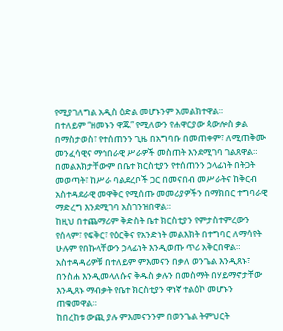የሚያገለግል አዲስ ዕድል መሆኑንም አመልክተዋል።
በተለይም “ዘመኑን ዋጁ” የሚለውን የሐዋርያው ጳውሎስ ቃል በማስታወስ፣ የተሰጠንን ጊዜ በአግባቡ በመጠቀም፣ ለሚጠቅሙ መንፈሳዊና ማኅበራዊ ሥራዎች መስጠት እንደሚገባ ገልጸዋል።
በመልእክታቸውም በቤተ ክርስቲያን የተሰጠንን ኃላፊነት በትጋት መወጣት፣ ከሥራ ባልደረቦች ጋር በመናበብ መሥራትና ከቅርብ አስተዳደራዊ መዋቅር የሚሰጡ መመሪያዎችን በማክበር ተግባራዊ ማድረግ እንደሚገባ አስገንዝበዋል።
ከዚህ በተጨማሪም ቅድስት ቤተ ክርስቲያን የምታስተምረውን የሰላም፣ የፍቅር፣ የዕርቅና የአንድነት መልእክት በተግባር ለማሳየት ሁሉም የበኩላቸውን ኃላፊነት እንዲወጡ ጥሪ አቅርበዋል።
አስተዳዳሪዎቹ በተለይም ምእመናን በቃለ ወንጌል እንዲጸኑ፣ በንስሐ እንዲመላለሱና ቅዱስ ቃሉን በመስማት በሃይማኖታቸው እንዲጸኑ ማብቃት የቤተ ክርስቲያን ዋነኛ ተልዕኮ መሆኑን ጠቁመዋል።
ከበረከቱ ውጪ ያሉ ምእመናንንም በወንጌል ትምህርት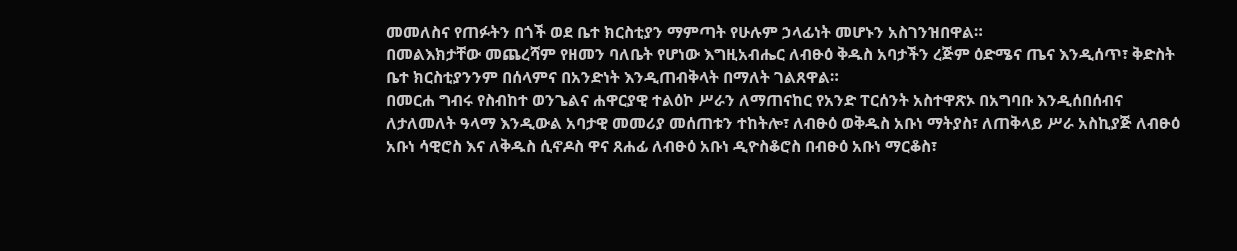መመለስና የጠፉትን በጎች ወደ ቤተ ክርስቲያን ማምጣት የሁሉም ኃላፊነት መሆኑን አስገንዝበዋል።
በመልእክታቸው መጨረሻም የዘመን ባለቤት የሆነው እግዚአብሔር ለብፁዕ ቅዱስ አባታችን ረጅም ዕድሜና ጤና እንዲሰጥ፣ ቅድስት ቤተ ክርስቲያንንም በሰላምና በአንድነት እንዲጠብቅላት በማለት ገልጸዋል።
በመርሐ ግብሩ የስብከተ ወንጌልና ሐዋርያዊ ተልዕኮ ሥራን ለማጠናከር የአንድ ፐርሰንት አስተዋጽኦ በአግባቡ እንዲሰበሰብና ለታለመለት ዓላማ እንዲውል አባታዊ መመሪያ መሰጠቱን ተከትሎ፣ ለብፁዕ ወቅዱስ አቡነ ማትያስ፣ ለጠቅላይ ሥራ አስኪያጅ ለብፁዕ አቡነ ሳዊሮስ እና ለቅዱስ ሲኖዶስ ዋና ጸሐፊ ለብፁዕ አቡነ ዲዮስቆሮስ በብፁዕ አቡነ ማርቆስ፣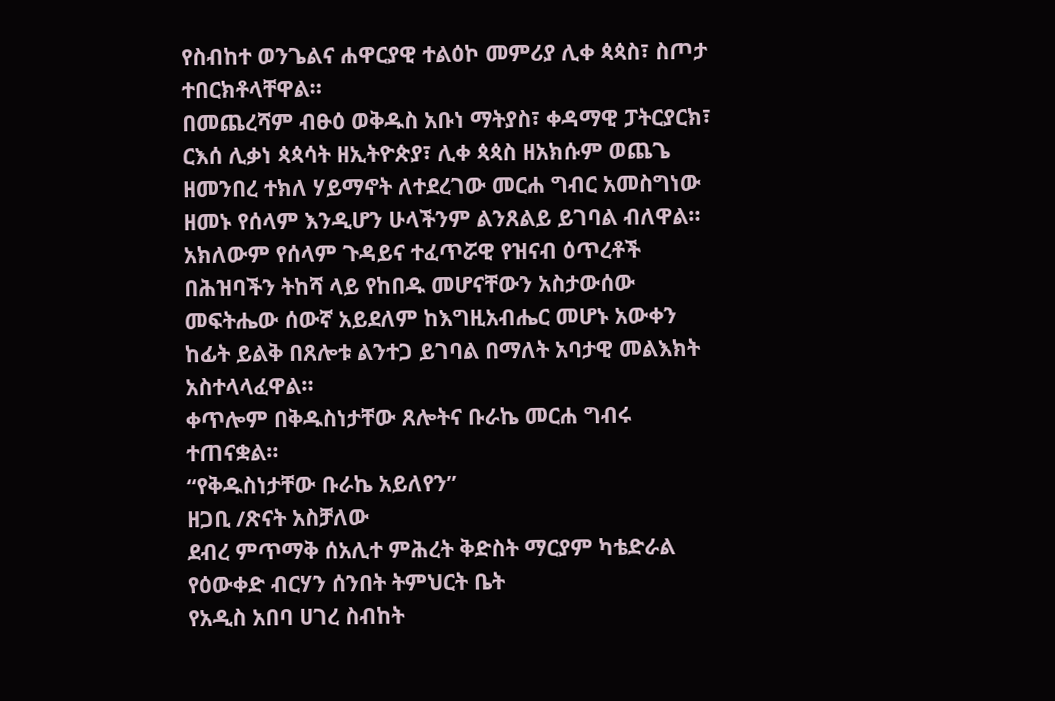የስብከተ ወንጌልና ሐዋርያዊ ተልዕኮ መምሪያ ሊቀ ጳጳስ፣ ስጦታ ተበርክቶላቸዋል።
በመጨረሻም ብፁዕ ወቅዱስ አቡነ ማትያስ፣ ቀዳማዊ ፓትርያርክ፣ ርእሰ ሊቃነ ጳጳሳት ዘኢትዮጵያ፣ ሊቀ ጳጳስ ዘአክሱም ወጨጌ ዘመንበረ ተክለ ሃይማኖት ለተደረገው መርሐ ግብር አመስግነው ዘመኑ የሰላም እንዲሆን ሁላችንም ልንጸልይ ይገባል ብለዋል።
አክለውም የሰላም ጉዳይና ተፈጥሯዊ የዝናብ ዕጥረቶች በሕዝባችን ትከሻ ላይ የከበዱ መሆናቸውን አስታውሰው መፍትሔው ሰውኛ አይደለም ከእግዚአብሔር መሆኑ አውቀን ከፊት ይልቅ በጸሎቱ ልንተጋ ይገባል በማለት አባታዊ መልእክት አስተላላፈዋል።
ቀጥሎም በቅዱስነታቸው ጸሎትና ቡራኬ መርሐ ግብሩ ተጠናቋል።
“የቅዱስነታቸው ቡራኬ አይለየን”
ዘጋቢ /ጽናት አስቻለው
ደብረ ምጥማቅ ሰአሊተ ምሕረት ቅድስት ማርያም ካቴድራል የዕውቀድ ብርሃን ሰንበት ትምህርት ቤት
የአዲስ አበባ ሀገረ ስብከት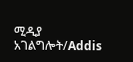ሚዲያ አገልግሎት/Addis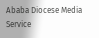Ababa Diocese Media Service